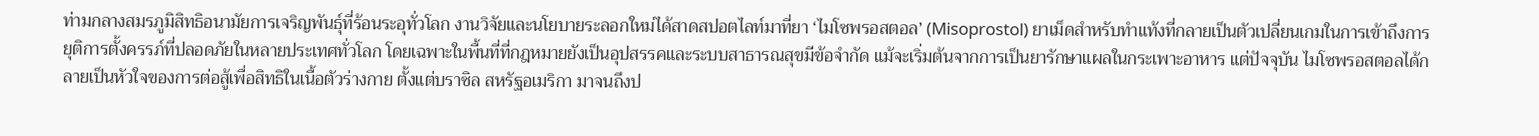ท่ามกลางสมรภูมิสิทธิอนามัยการเจริญพันธุ์ที่ร้อนระอุทั่วโลก งานวิจัยและนโยบายระลอกใหม่ได้สาดสปอตไลท์มาที่ยา ‘ไมโซพรอสตอล’ (Misoprostol) ยาเม็ดสำหรับทำแท้งที่กลายเป็นตัวเปลี่ยนเกมในการเข้าถึงการยุติการตั้งครรภ์ที่ปลอดภัยในหลายประเทศทั่วโลก โดยเฉพาะในพื้นที่ที่กฎหมายยังเป็นอุปสรรคและระบบสาธารณสุขมีข้อจำกัด แม้จะเริ่มต้นจากการเป็นยารักษาแผลในกระเพาะอาหาร แต่ปัจจุบัน ไมโซพรอสตอลได้กลายเป็นหัวใจของการต่อสู้เพื่อสิทธิในเนื้อตัวร่างกาย ตั้งแต่บราซิล สหรัฐอเมริกา มาจนถึงป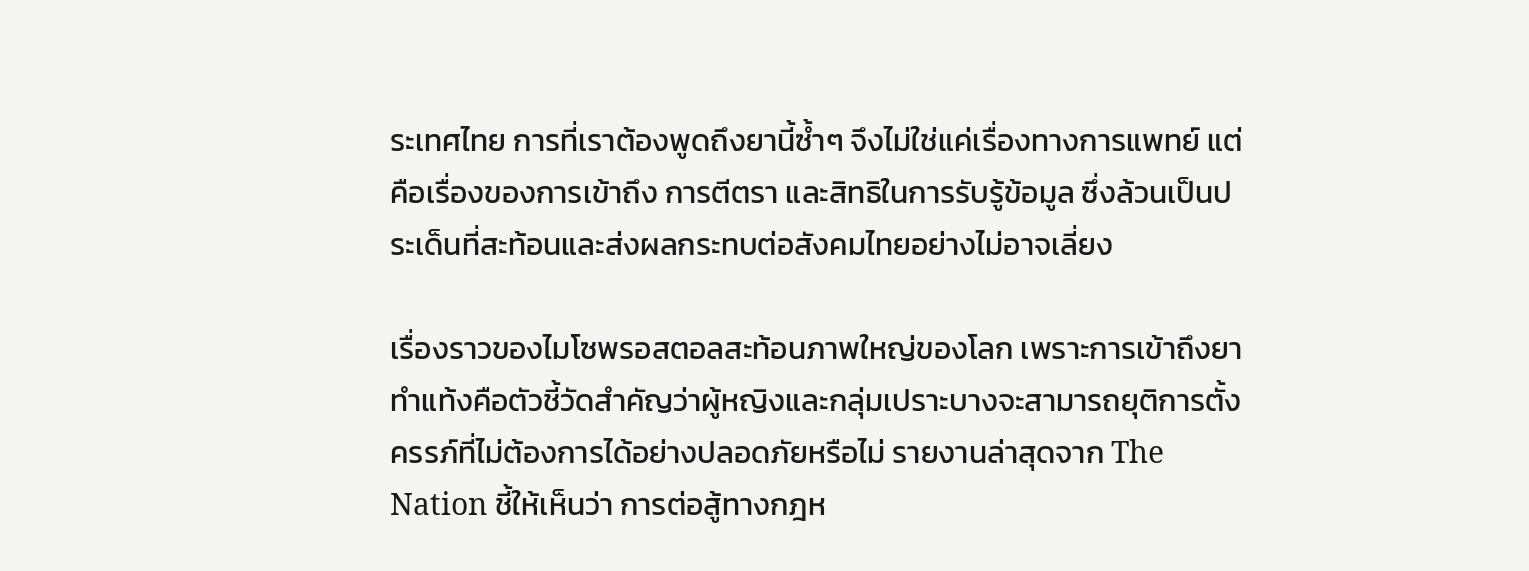ระเทศไทย การที่เราต้องพูดถึงยานี้ซ้ำๆ จึงไม่ใช่แค่เรื่องทางการแพทย์ แต่คือเรื่องของการเข้าถึง การตีตรา และสิทธิในการรับรู้ข้อมูล ซึ่งล้วนเป็นประเด็นที่สะท้อนและส่งผลกระทบต่อสังคมไทยอย่างไม่อาจเลี่ยง

เรื่องราวของไมโซพรอสตอลสะท้อนภาพใหญ่ของโลก เพราะการเข้าถึงยาทำแท้งคือตัวชี้วัดสำคัญว่าผู้หญิงและกลุ่มเปราะบางจะสามารถยุติการตั้งครรภ์ที่ไม่ต้องการได้อย่างปลอดภัยหรือไม่ รายงานล่าสุดจาก The Nation ชี้ให้เห็นว่า การต่อสู้ทางกฎห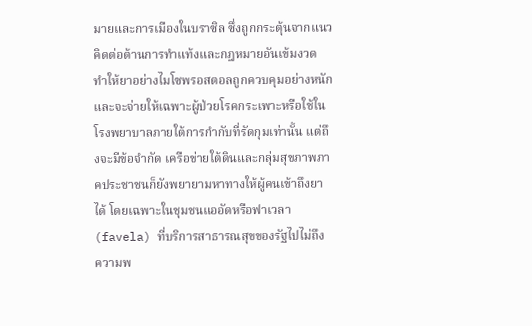มายและการเมืองในบราซิล ซึ่งถูกกระตุ้นจากแนวคิดต่อต้านการทำแท้งและกฎหมายอันเข้มงวด ทำให้ยาอย่างไมโซพรอสตอลถูกควบคุมอย่างหนัก และจะจ่ายให้เฉพาะผู้ป่วยโรคกระเพาะหรือใช้ในโรงพยาบาลภายใต้การกำกับที่รัดกุมเท่านั้น แต่ถึงจะมีข้อจำกัด เครือข่ายใต้ดินและกลุ่มสุขภาพภาคประชาชนก็ยังพยายามหาทางให้ผู้คนเข้าถึงยาได้ โดยเฉพาะในชุมชนแออัดหรือฟาเวลา (favela) ที่บริการสาธารณสุขของรัฐไปไม่ถึง ความพ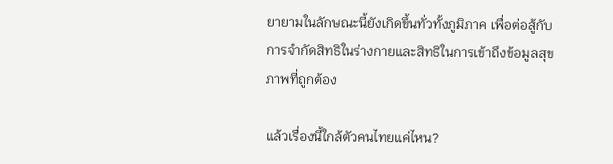ยายามในลักษณะนี้ยังเกิดขึ้นทั่วทั้งภูมิภาค เพื่อต่อสู้กับการจำกัดสิทธิในร่างกายและสิทธิในการเข้าถึงข้อมูลสุขภาพที่ถูกต้อง

แล้วเรื่องนี้ใกล้ตัวคนไทยแค่ไหน?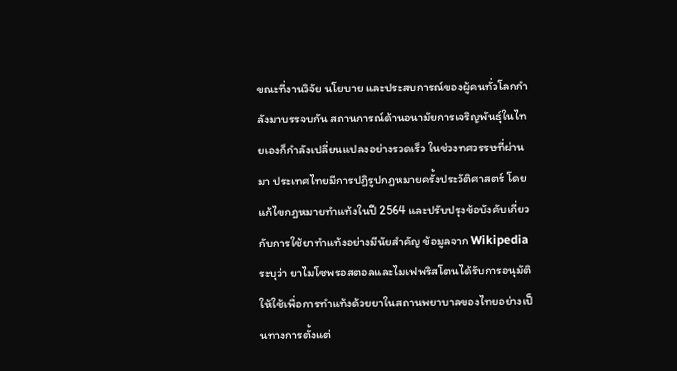ขณะที่งานวิจัย นโยบาย และประสบการณ์ของผู้คนทั่วโลกกำลังมาบรรจบกัน สถานการณ์ด้านอนามัยการเจริญพันธุ์ในไทยเองก็กำลังเปลี่ยนแปลงอย่างรวดเร็ว ในช่วงทศวรรษที่ผ่านมา ประเทศไทยมีการปฏิรูปกฎหมายครั้งประวัติศาสตร์ โดยแก้ไขกฎหมายทำแท้งในปี 2564 และปรับปรุงข้อบังคับเกี่ยวกับการใช้ยาทำแท้งอย่างมีนัยสำคัญ ข้อมูลจาก Wikipedia ระบุว่า ยาไมโซพรอสตอลและไมเฟพริสโตนได้รับการอนุมัติให้ใช้เพื่อการทำแท้งด้วยยาในสถานพยาบาลของไทยอย่างเป็นทางการตั้งแต่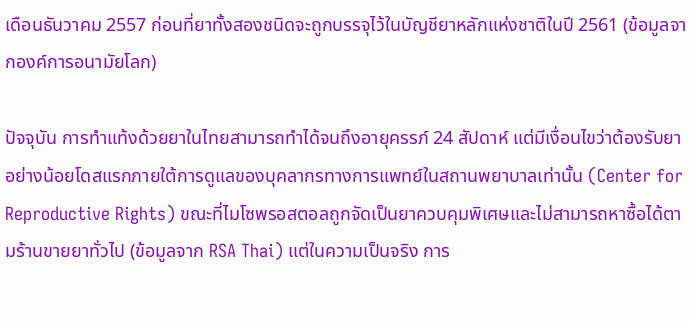เดือนธันวาคม 2557 ก่อนที่ยาทั้งสองชนิดจะถูกบรรจุไว้ในบัญชียาหลักแห่งชาติในปี 2561 (ข้อมูลจากองค์การอนามัยโลก)

ปัจจุบัน การทำแท้งด้วยยาในไทยสามารถทำได้จนถึงอายุครรภ์ 24 สัปดาห์ แต่มีเงื่อนไขว่าต้องรับยาอย่างน้อยโดสแรกภายใต้การดูแลของบุคลากรทางการแพทย์ในสถานพยาบาลเท่านั้น (Center for Reproductive Rights) ขณะที่ไมโซพรอสตอลถูกจัดเป็นยาควบคุมพิเศษและไม่สามารถหาซื้อได้ตามร้านขายยาทั่วไป (ข้อมูลจาก RSA Thai) แต่ในความเป็นจริง การ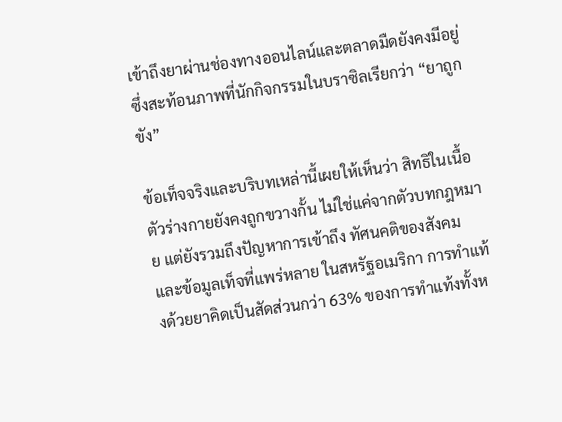เข้าถึงยาผ่านช่องทางออนไลน์และตลาดมืดยังคงมีอยู่ ซึ่งสะท้อนภาพที่นักกิจกรรมในบราซิลเรียกว่า “ยาถูกขัง”

ข้อเท็จจริงและบริบทเหล่านี้เผยให้เห็นว่า สิทธิในเนื้อตัวร่างกายยังคงถูกขวางกั้น ไม่ใช่แค่จากตัวบทกฎหมาย แต่ยังรวมถึงปัญหาการเข้าถึง ทัศนคติของสังคม และข้อมูลเท็จที่แพร่หลาย ในสหรัฐอเมริกา การทำแท้งด้วยยาคิดเป็นสัดส่วนกว่า 63% ของการทำแท้งทั้งห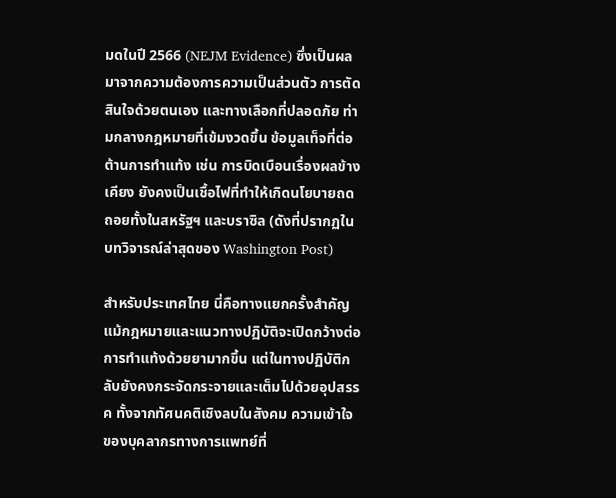มดในปี 2566 (NEJM Evidence) ซึ่งเป็นผลมาจากความต้องการความเป็นส่วนตัว การตัดสินใจด้วยตนเอง และทางเลือกที่ปลอดภัย ท่ามกลางกฎหมายที่เข้มงวดขึ้น ข้อมูลเท็จที่ต่อต้านการทำแท้ง เช่น การบิดเบือนเรื่องผลข้างเคียง ยังคงเป็นเชื้อไฟที่ทำให้เกิดนโยบายถดถอยทั้งในสหรัฐฯ และบราซิล (ดังที่ปรากฏในบทวิจารณ์ล่าสุดของ Washington Post)

สำหรับประเทศไทย นี่คือทางแยกครั้งสำคัญ แม้กฎหมายและแนวทางปฏิบัติจะเปิดกว้างต่อการทำแท้งด้วยยามากขึ้น แต่ในทางปฏิบัติกลับยังคงกระจัดกระจายและเต็มไปด้วยอุปสรรค ทั้งจากทัศนคติเชิงลบในสังคม ความเข้าใจของบุคลากรทางการแพทย์ที่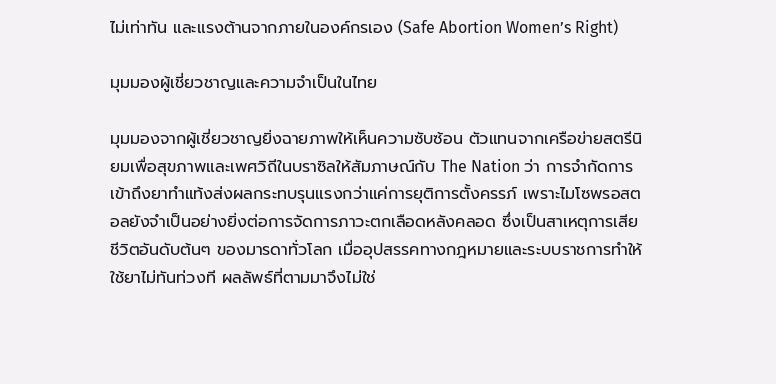ไม่เท่าทัน และแรงต้านจากภายในองค์กรเอง (Safe Abortion Women’s Right)

มุมมองผู้เชี่ยวชาญและความจำเป็นในไทย

มุมมองจากผู้เชี่ยวชาญยิ่งฉายภาพให้เห็นความซับซ้อน ตัวแทนจากเครือข่ายสตรีนิยมเพื่อสุขภาพและเพศวิถีในบราซิลให้สัมภาษณ์กับ The Nation ว่า การจำกัดการเข้าถึงยาทำแท้งส่งผลกระทบรุนแรงกว่าแค่การยุติการตั้งครรภ์ เพราะไมโซพรอสตอลยังจำเป็นอย่างยิ่งต่อการจัดการภาวะตกเลือดหลังคลอด ซึ่งเป็นสาเหตุการเสียชีวิตอันดับต้นๆ ของมารดาทั่วโลก เมื่ออุปสรรคทางกฎหมายและระบบราชการทำให้ใช้ยาไม่ทันท่วงที ผลลัพธ์ที่ตามมาจึงไม่ใช่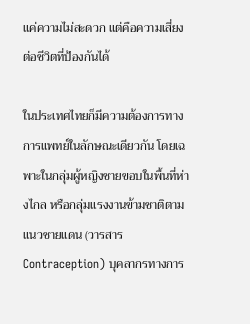แค่ความไม่สะดวก แต่คือความเสี่ยงต่อชีวิตที่ป้องกันได้

ในประเทศไทยก็มีความต้องการทางการแพทย์ในลักษณะเดียวกัน โดยเฉพาะในกลุ่มผู้หญิงชายขอบในพื้นที่ห่างไกล หรือกลุ่มแรงงานข้ามชาติตามแนวชายแดน (วารสาร Contraception) บุคลากรทางการ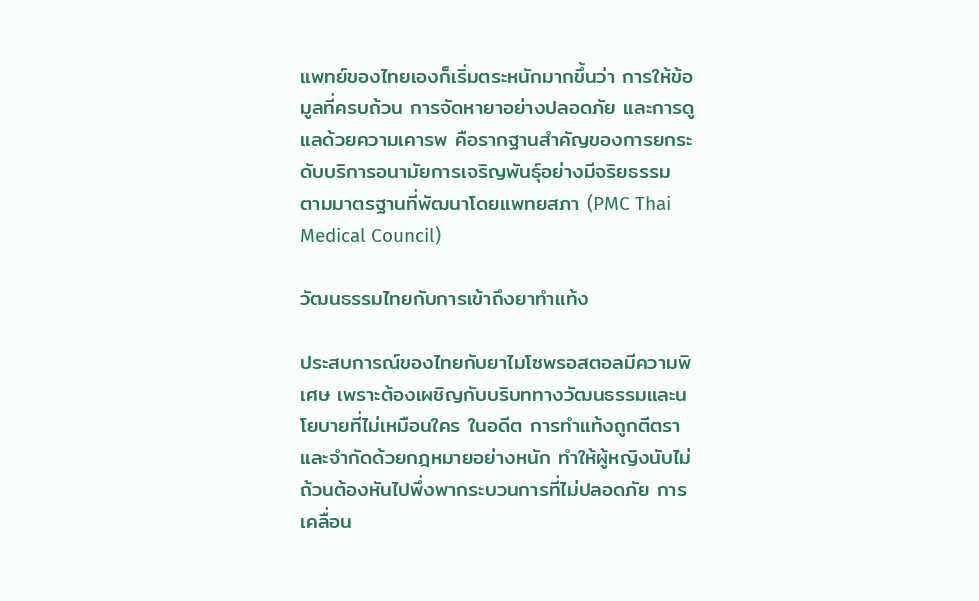แพทย์ของไทยเองก็เริ่มตระหนักมากขึ้นว่า การให้ข้อมูลที่ครบถ้วน การจัดหายาอย่างปลอดภัย และการดูแลด้วยความเคารพ คือรากฐานสำคัญของการยกระดับบริการอนามัยการเจริญพันธุ์อย่างมีจริยธรรม ตามมาตรฐานที่พัฒนาโดยแพทยสภา (PMC Thai Medical Council)

วัฒนธรรมไทยกับการเข้าถึงยาทำแท้ง

ประสบการณ์ของไทยกับยาไมโซพรอสตอลมีความพิเศษ เพราะต้องเผชิญกับบริบททางวัฒนธรรมและนโยบายที่ไม่เหมือนใคร ในอดีต การทำแท้งถูกตีตราและจำกัดด้วยกฎหมายอย่างหนัก ทำให้ผู้หญิงนับไม่ถ้วนต้องหันไปพึ่งพากระบวนการที่ไม่ปลอดภัย การเคลื่อน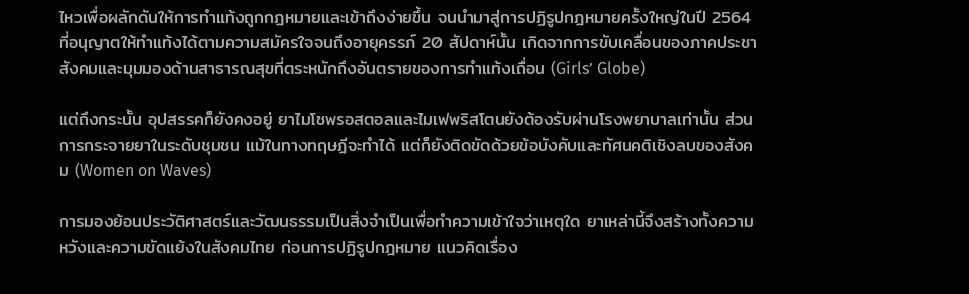ไหวเพื่อผลักดันให้การทำแท้งถูกกฎหมายและเข้าถึงง่ายขึ้น จนนำมาสู่การปฏิรูปกฎหมายครั้งใหญ่ในปี 2564 ที่อนุญาตให้ทำแท้งได้ตามความสมัครใจจนถึงอายุครรภ์ 20 สัปดาห์นั้น เกิดจากการขับเคลื่อนของภาคประชาสังคมและมุมมองด้านสาธารณสุขที่ตระหนักถึงอันตรายของการทำแท้งเถื่อน (Girls’ Globe)

แต่ถึงกระนั้น อุปสรรคก็ยังคงอยู่ ยาไมโซพรอสตอลและไมเฟพริสโตนยังต้องรับผ่านโรงพยาบาลเท่านั้น ส่วนการกระจายยาในระดับชุมชน แม้ในทางทฤษฎีจะทำได้ แต่ก็ยังติดขัดด้วยข้อบังคับและทัศนคติเชิงลบของสังคม (Women on Waves)

การมองย้อนประวัติศาสตร์และวัฒนธรรมเป็นสิ่งจำเป็นเพื่อทำความเข้าใจว่าเหตุใด ยาเหล่านี้จึงสร้างทั้งความหวังและความขัดแย้งในสังคมไทย ก่อนการปฏิรูปกฎหมาย แนวคิดเรื่อง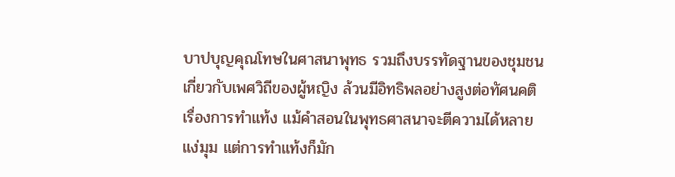บาปบุญคุณโทษในศาสนาพุทธ รวมถึงบรรทัดฐานของชุมชนเกี่ยวกับเพศวิถีของผู้หญิง ล้วนมีอิทธิพลอย่างสูงต่อทัศนคติเรื่องการทำแท้ง แม้คำสอนในพุทธศาสนาจะตีความได้หลายแง่มุม แต่การทำแท้งก็มัก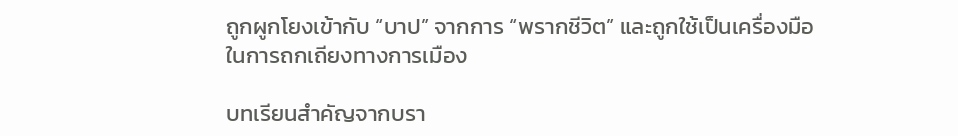ถูกผูกโยงเข้ากับ “บาป” จากการ “พรากชีวิต” และถูกใช้เป็นเครื่องมือในการถกเถียงทางการเมือง

บทเรียนสำคัญจากบรา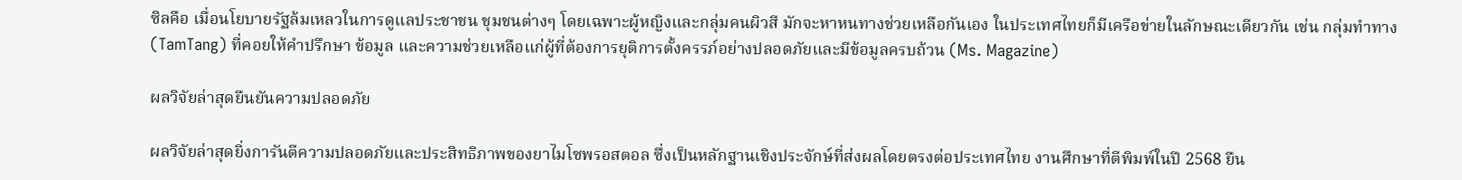ซิลคือ เมื่อนโยบายรัฐล้มเหลวในการดูแลประชาชน ชุมชนต่างๆ โดยเฉพาะผู้หญิงและกลุ่มคนผิวสี มักจะหาหนทางช่วยเหลือกันเอง ในประเทศไทยก็มีเครือข่ายในลักษณะเดียวกัน เช่น กลุ่มทำทาง (TamTang) ที่คอยให้คำปรึกษา ข้อมูล และความช่วยเหลือแก่ผู้ที่ต้องการยุติการตั้งครรภ์อย่างปลอดภัยและมีข้อมูลครบถ้วน (Ms. Magazine)

ผลวิจัยล่าสุดยืนยันความปลอดภัย

ผลวิจัยล่าสุดยิ่งการันตีความปลอดภัยและประสิทธิภาพของยาไมโซพรอสตอล ซึ่งเป็นหลักฐานเชิงประจักษ์ที่ส่งผลโดยตรงต่อประเทศไทย งานศึกษาที่ตีพิมพ์ในปี 2568 ยืน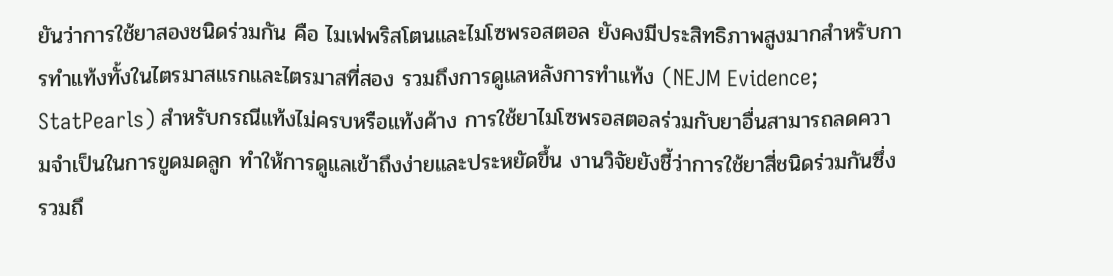ยันว่าการใช้ยาสองชนิดร่วมกัน คือ ไมเฟพริสโตนและไมโซพรอสตอล ยังคงมีประสิทธิภาพสูงมากสำหรับการทำแท้งทั้งในไตรมาสแรกและไตรมาสที่สอง รวมถึงการดูแลหลังการทำแท้ง (NEJM Evidence; StatPearls) สำหรับกรณีแท้งไม่ครบหรือแท้งค้าง การใช้ยาไมโซพรอสตอลร่วมกับยาอื่นสามารถลดความจำเป็นในการขูดมดลูก ทำให้การดูแลเข้าถึงง่ายและประหยัดขึ้น งานวิจัยยังชี้ว่าการใช้ยาสี่ชนิดร่วมกันซึ่งรวมถึ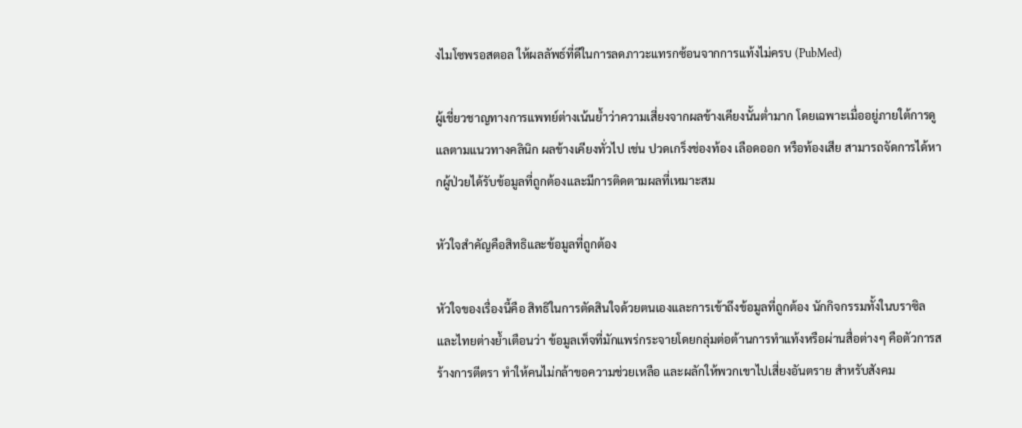งไมโซพรอสตอล ให้ผลลัพธ์ที่ดีในการลดภาวะแทรกซ้อนจากการแท้งไม่ครบ (PubMed)

ผู้เชี่ยวชาญทางการแพทย์ต่างเน้นย้ำว่าความเสี่ยงจากผลข้างเคียงนั้นต่ำมาก โดยเฉพาะเมื่ออยู่ภายใต้การดูแลตามแนวทางคลินิก ผลข้างเคียงทั่วไป เช่น ปวดเกร็งช่องท้อง เลือดออก หรือท้องเสีย สามารถจัดการได้หากผู้ป่วยได้รับข้อมูลที่ถูกต้องและมีการติดตามผลที่เหมาะสม

หัวใจสำคัญคือสิทธิและข้อมูลที่ถูกต้อง

หัวใจของเรื่องนี้คือ สิทธิในการตัดสินใจด้วยตนเองและการเข้าถึงข้อมูลที่ถูกต้อง นักกิจกรรมทั้งในบราซิลและไทยต่างย้ำเตือนว่า ข้อมูลเท็จที่มักแพร่กระจายโดยกลุ่มต่อต้านการทำแท้งหรือผ่านสื่อต่างๆ คือตัวการสร้างการตีตรา ทำให้คนไม่กล้าขอความช่วยเหลือ และผลักให้พวกเขาไปเสี่ยงอันตราย สำหรับสังคม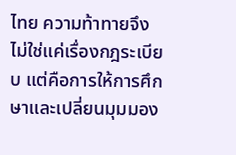ไทย ความท้าทายจึงไม่ใช่แค่เรื่องกฎระเบียบ แต่คือการให้การศึกษาและเปลี่ยนมุมมอง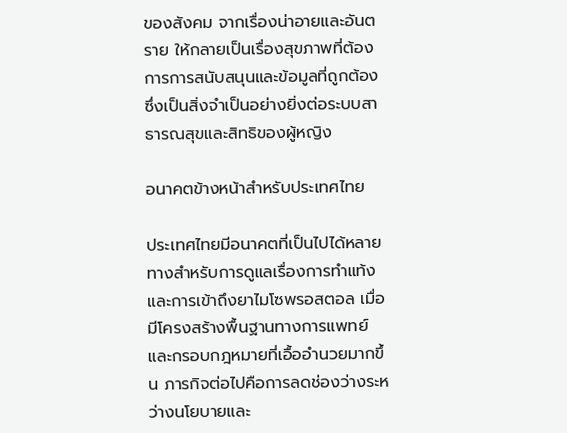ของสังคม จากเรื่องน่าอายและอันตราย ให้กลายเป็นเรื่องสุขภาพที่ต้องการการสนับสนุนและข้อมูลที่ถูกต้อง ซึ่งเป็นสิ่งจำเป็นอย่างยิ่งต่อระบบสาธารณสุขและสิทธิของผู้หญิง

อนาคตข้างหน้าสำหรับประเทศไทย

ประเทศไทยมีอนาคตที่เป็นไปได้หลายทางสำหรับการดูแลเรื่องการทำแท้งและการเข้าถึงยาไมโซพรอสตอล เมื่อมีโครงสร้างพื้นฐานทางการแพทย์และกรอบกฎหมายที่เอื้ออำนวยมากขึ้น ภารกิจต่อไปคือการลดช่องว่างระหว่างนโยบายและ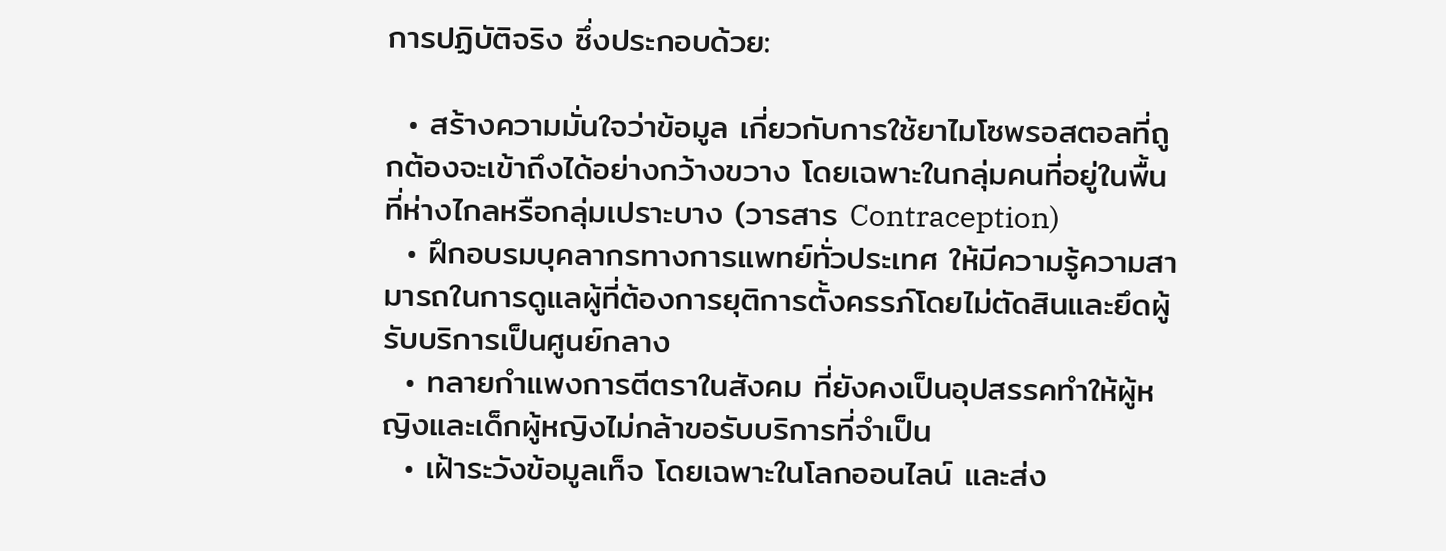การปฏิบัติจริง ซึ่งประกอบด้วย:

  • สร้างความมั่นใจว่าข้อมูล เกี่ยวกับการใช้ยาไมโซพรอสตอลที่ถูกต้องจะเข้าถึงได้อย่างกว้างขวาง โดยเฉพาะในกลุ่มคนที่อยู่ในพื้นที่ห่างไกลหรือกลุ่มเปราะบาง (วารสาร Contraception)
  • ฝึกอบรมบุคลากรทางการแพทย์ทั่วประเทศ ให้มีความรู้ความสามารถในการดูแลผู้ที่ต้องการยุติการตั้งครรภ์โดยไม่ตัดสินและยึดผู้รับบริการเป็นศูนย์กลาง
  • ทลายกำแพงการตีตราในสังคม ที่ยังคงเป็นอุปสรรคทำให้ผู้หญิงและเด็กผู้หญิงไม่กล้าขอรับบริการที่จำเป็น
  • เฝ้าระวังข้อมูลเท็จ โดยเฉพาะในโลกออนไลน์ และส่ง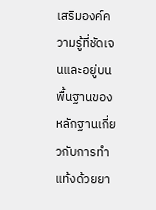เสริมองค์ความรู้ที่ชัดเจนและอยู่บนพื้นฐานของหลักฐานเกี่ยวกับการทำแท้งด้วยยา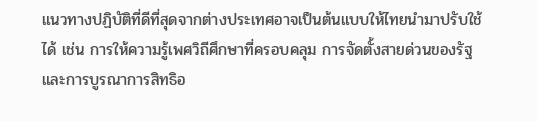แนวทางปฏิบัติที่ดีที่สุดจากต่างประเทศอาจเป็นต้นแบบให้ไทยนำมาปรับใช้ได้ เช่น การให้ความรู้เพศวิถีศึกษาที่ครอบคลุม การจัดตั้งสายด่วนของรัฐ และการบูรณาการสิทธิอ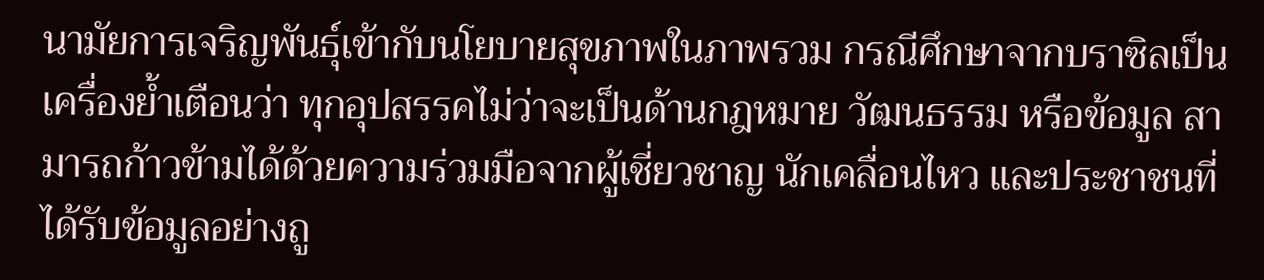นามัยการเจริญพันธุ์เข้ากับนโยบายสุขภาพในภาพรวม กรณีศึกษาจากบราซิลเป็นเครื่องย้ำเตือนว่า ทุกอุปสรรคไม่ว่าจะเป็นด้านกฎหมาย วัฒนธรรม หรือข้อมูล สามารถก้าวข้ามได้ด้วยความร่วมมือจากผู้เชี่ยวชาญ นักเคลื่อนไหว และประชาชนที่ได้รับข้อมูลอย่างถู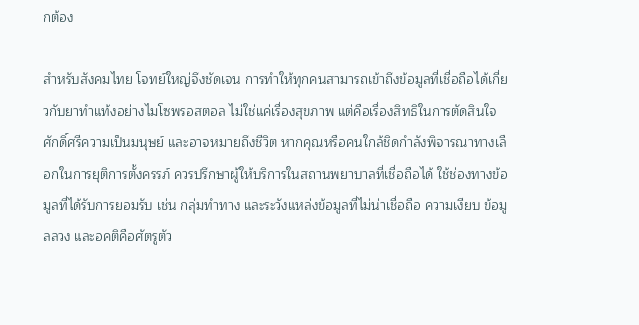กต้อง

สำหรับสังคมไทย โจทย์ใหญ่จึงชัดเจน การทำให้ทุกคนสามารถเข้าถึงข้อมูลที่เชื่อถือได้เกี่ยวกับยาทำแท้งอย่างไมโซพรอสตอล ไม่ใช่แค่เรื่องสุขภาพ แต่คือเรื่องสิทธิในการตัดสินใจ ศักดิ์ศรีความเป็นมนุษย์ และอาจหมายถึงชีวิต หากคุณหรือคนใกล้ชิดกำลังพิจารณาทางเลือกในการยุติการตั้งครรภ์ ควรปรึกษาผู้ให้บริการในสถานพยาบาลที่เชื่อถือได้ ใช้ช่องทางข้อมูลที่ได้รับการยอมรับ เช่น กลุ่มทำทาง และระวังแหล่งข้อมูลที่ไม่น่าเชื่อถือ ความเงียบ ข้อมูลลวง และอคติคือศัตรูตัว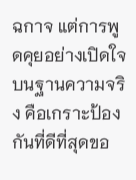ฉกาจ แต่การพูดคุยอย่างเปิดใจบนฐานความจริง คือเกราะป้องกันที่ดีที่สุดขอ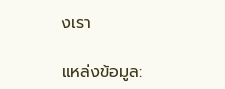งเรา

แหล่งข้อมูล: